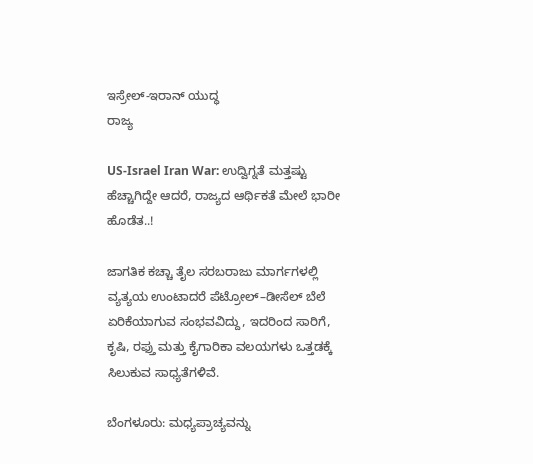ಇಸ್ರೇಲ್-ಇರಾನ್ ಯುದ್ಧ
ರಾಜ್ಯ

US-Israel Iran War: ಉದ್ವಿಗ್ನತೆ ಮತ್ತಷ್ಟು ಹೆಚ್ಚಾಗಿದ್ದೇ ಆದರೆ, ರಾಜ್ಯದ ಆರ್ಥಿಕತೆ ಮೇಲೆ ಭಾರೀ ಹೊಡೆತ..!

ಜಾಗತಿಕ ಕಚ್ಚಾ ತೈಲ ಸರಬರಾಜು ಮಾರ್ಗಗಳಲ್ಲಿ ವ್ಯತ್ಯಯ ಉಂಟಾದರೆ ಪೆಟ್ರೋಲ್–ಡೀಸೆಲ್ ಬೆಲೆ ಏರಿಕೆಯಾಗುವ ಸಂಭವವಿದ್ದು, ಇದರಿಂದ ಸಾರಿಗೆ, ಕೃಷಿ, ರಫ್ತು ಮತ್ತು ಕೈಗಾರಿಕಾ ವಲಯಗಳು ಒತ್ತಡಕ್ಕೆ ಸಿಲುಕುವ ಸಾಧ್ಯತೆಗಳಿವೆ.

ಬೆಂಗಳೂರು: ಮಧ್ಯಪ್ರಾಚ್ಯವನ್ನು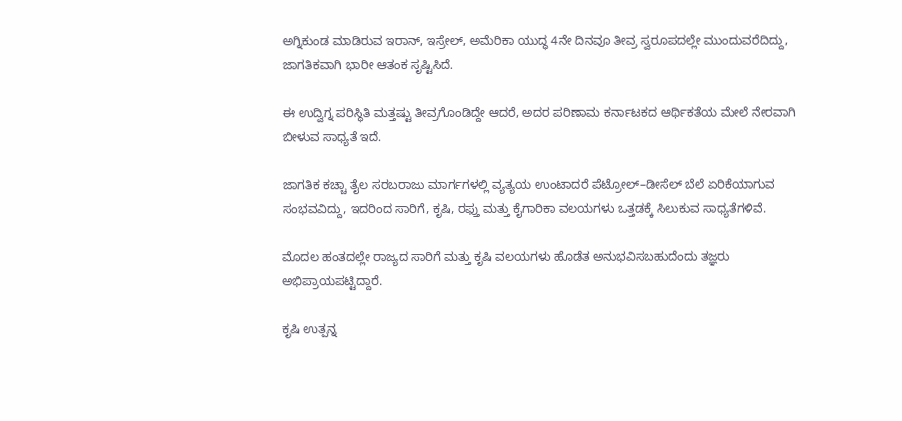ಅಗ್ನಿಕುಂಡ ಮಾಡಿರುವ ಇರಾನ್, ಇಸ್ರೇಲ್, ಅಮೆರಿಕಾ ಯುದ್ಧ 4ನೇ ದಿನವೂ ತೀವ್ರ ಸ್ವರೂಪದಲ್ಲೇ ಮುಂದುವರೆದಿದ್ದು, ಜಾಗತಿಕವಾಗಿ ಭಾರೀ ಆತಂಕ ಸೃಷ್ಟಿಸಿದೆ.

ಈ ಉದ್ವಿಗ್ನ ಪರಿಸ್ಥಿತಿ ಮತ್ತಷ್ಟು ತೀವ್ರಗೊಂಡಿದ್ದೇ ಆದರೆ, ಅದರ ಪರಿಣಾಮ ಕರ್ನಾಟಕದ ಆರ್ಥಿಕತೆಯ ಮೇಲೆ ನೇರವಾಗಿ ಬೀಳುವ ಸಾಧ್ಯತೆ ಇದೆ.

ಜಾಗತಿಕ ಕಚ್ಚಾ ತೈಲ ಸರಬರಾಜು ಮಾರ್ಗಗಳಲ್ಲಿ ವ್ಯತ್ಯಯ ಉಂಟಾದರೆ ಪೆಟ್ರೋಲ್–ಡೀಸೆಲ್ ಬೆಲೆ ಏರಿಕೆಯಾಗುವ ಸಂಭವವಿದ್ದು, ಇದರಿಂದ ಸಾರಿಗೆ, ಕೃಷಿ, ರಫ್ತು ಮತ್ತು ಕೈಗಾರಿಕಾ ವಲಯಗಳು ಒತ್ತಡಕ್ಕೆ ಸಿಲುಕುವ ಸಾಧ್ಯತೆಗಳಿವೆ.

ಮೊದಲ ಹಂತದಲ್ಲೇ ರಾಜ್ಯದ ಸಾರಿಗೆ ಮತ್ತು ಕೃಷಿ ವಲಯಗಳು ಹೊಡೆತ ಅನುಭವಿಸಬಹುದೆಂದು ತಜ್ಞರು ಅಭಿಪ್ರಾಯಪಟ್ಟಿದ್ದಾರೆ.

ಕೃಷಿ ಉತ್ಪನ್ನ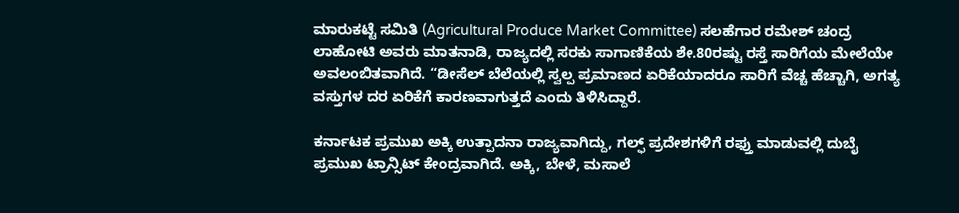ಮಾರುಕಟ್ಟೆ ಸಮಿತಿ (Agricultural Produce Market Committee) ಸಲಹೆಗಾರ ರಮೇಶ್ ಚಂದ್ರ ಲಾಹೋಟಿ ಅವರು ಮಾತನಾಡಿ, ರಾಜ್ಯದಲ್ಲಿ ಸರಕು ಸಾಗಾಣಿಕೆಯ ಶೇ.80ರಷ್ಟು ರಸ್ತೆ ಸಾರಿಗೆಯ ಮೇಲೆಯೇ ಅವಲಂಬಿತವಾಗಿದೆ. “ಡೀಸೆಲ್ ಬೆಲೆಯಲ್ಲಿ ಸ್ವಲ್ಪ ಪ್ರಮಾಣದ ಏರಿಕೆಯಾದರೂ ಸಾರಿಗೆ ವೆಚ್ಚ ಹೆಚ್ಚಾಗಿ, ಅಗತ್ಯ ವಸ್ತುಗಳ ದರ ಏರಿಕೆಗೆ ಕಾರಣವಾಗುತ್ತದೆ ಎಂದು ತಿಳಿಸಿದ್ದಾರೆ.

ಕರ್ನಾಟಕ ಪ್ರಮುಖ ಅಕ್ಕಿ ಉತ್ಪಾದನಾ ರಾಜ್ಯವಾಗಿದ್ದು, ಗಲ್ಫ್ ಪ್ರದೇಶಗಳಿಗೆ ರಫ್ತು ಮಾಡುವಲ್ಲಿ ದುಬೈ ಪ್ರಮುಖ ಟ್ರಾನ್ಸಿಟ್ ಕೇಂದ್ರವಾಗಿದೆ. ಅಕ್ಕಿ, ಬೇಳೆ, ಮಸಾಲೆ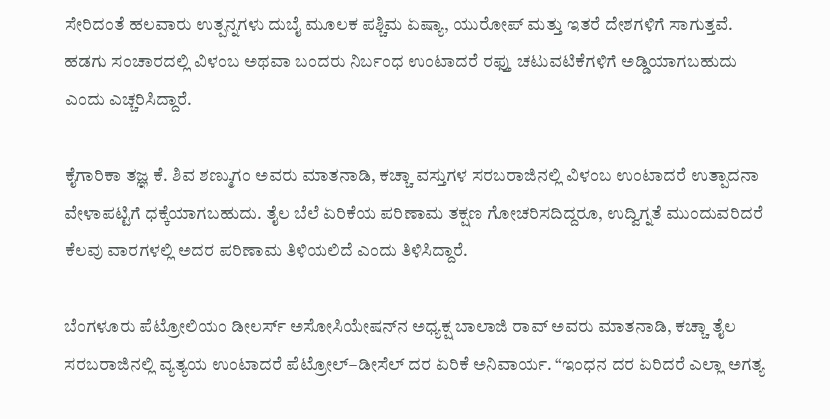ಸೇರಿದಂತೆ ಹಲವಾರು ಉತ್ಪನ್ನಗಳು ದುಬೈ ಮೂಲಕ ಪಶ್ಚಿಮ ಏಷ್ಯಾ, ಯುರೋಪ್ ಮತ್ತು ಇತರೆ ದೇಶಗಳಿಗೆ ಸಾಗುತ್ತವೆ. ಹಡಗು ಸಂಚಾರದಲ್ಲಿ ವಿಳಂಬ ಅಥವಾ ಬಂದರು ನಿರ್ಬಂಧ ಉಂಟಾದರೆ ರಫ್ತು ಚಟುವಟಿಕೆಗಳಿಗೆ ಅಡ್ಡಿಯಾಗಬಹುದು ಎಂದು ಎಚ್ಚರಿಸಿದ್ದಾರೆ.

ಕೈಗಾರಿಕಾ ತಜ್ಞ ಕೆ. ಶಿವ ಶಣ್ಮುಗಂ ಅವರು ಮಾತನಾಡಿ, ಕಚ್ಚಾ ವಸ್ತುಗಳ ಸರಬರಾಜಿನಲ್ಲಿ ವಿಳಂಬ ಉಂಟಾದರೆ ಉತ್ಪಾದನಾ ವೇಳಾಪಟ್ಟಿಗೆ ಧಕ್ಕೆಯಾಗಬಹುದು. ತೈಲ ಬೆಲೆ ಏರಿಕೆಯ ಪರಿಣಾಮ ತಕ್ಷಣ ಗೋಚರಿಸದಿದ್ದರೂ, ಉದ್ವಿಗ್ನತೆ ಮುಂದುವರಿದರೆ ಕೆಲವು ವಾರಗಳಲ್ಲಿ ಅದರ ಪರಿಣಾಮ ತಿಳಿಯಲಿದೆ ಎಂದು ತಿಳಿಸಿದ್ದಾರೆ.

ಬೆಂಗಳೂರು ಪೆಟ್ರೋಲಿಯಂ ಡೀಲರ್ಸ್ ಅಸೋಸಿಯೇಷನ್‌ನ ಅಧ್ಯಕ್ಷ ಬಾಲಾಜಿ ರಾವ್ ಅವರು ಮಾತನಾಡಿ, ಕಚ್ಚಾ ತೈಲ ಸರಬರಾಜಿನಲ್ಲಿ ವ್ಯತ್ಯಯ ಉಂಟಾದರೆ ಪೆಟ್ರೋಲ್–ಡೀಸೆಲ್ ದರ ಏರಿಕೆ ಅನಿವಾರ್ಯ. “ಇಂಧನ ದರ ಏರಿದರೆ ಎಲ್ಲಾ ಅಗತ್ಯ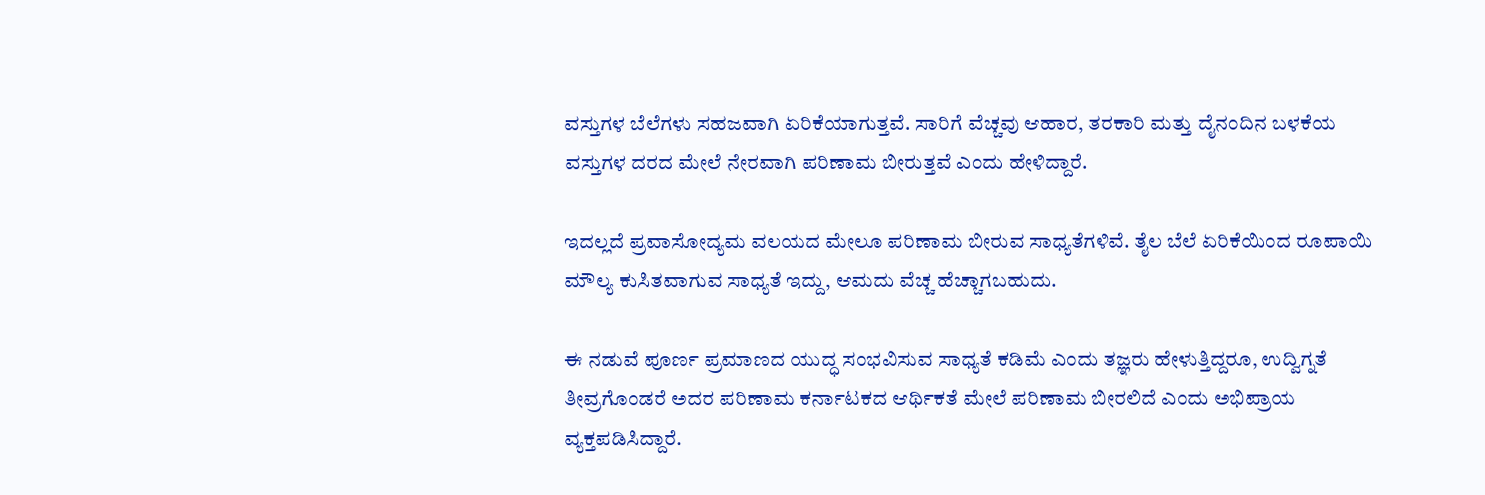ವಸ್ತುಗಳ ಬೆಲೆಗಳು ಸಹಜವಾಗಿ ಏರಿಕೆಯಾಗುತ್ತವೆ. ಸಾರಿಗೆ ವೆಚ್ಚವು ಆಹಾರ, ತರಕಾರಿ ಮತ್ತು ದೈನಂದಿನ ಬಳಕೆಯ ವಸ್ತುಗಳ ದರದ ಮೇಲೆ ನೇರವಾಗಿ ಪರಿಣಾಮ ಬೀರುತ್ತವೆ ಎಂದು ಹೇಳಿದ್ದಾರೆ.

ಇದಲ್ಲದೆ ಪ್ರವಾಸೋದ್ಯಮ ವಲಯದ ಮೇಲೂ ಪರಿಣಾಮ ಬೀರುವ ಸಾಧ್ಯತೆಗಳಿವೆ. ತೈಲ ಬೆಲೆ ಏರಿಕೆಯಿಂದ ರೂಪಾಯಿ ಮೌಲ್ಯ ಕುಸಿತವಾಗುವ ಸಾಧ್ಯತೆ ಇದ್ದು, ಆಮದು ವೆಚ್ಚ ಹೆಚ್ಚಾಗಬಹುದು.

ಈ ನಡುವೆ ಪೂರ್ಣ ಪ್ರಮಾಣದ ಯುದ್ಧ ಸಂಭವಿಸುವ ಸಾಧ್ಯತೆ ಕಡಿಮೆ ಎಂದು ತಜ್ಞರು ಹೇಳುತ್ತಿದ್ದರೂ, ಉದ್ವಿಗ್ನತೆ ತೀವ್ರಗೊಂಡರೆ ಅದರ ಪರಿಣಾಮ ಕರ್ನಾಟಕದ ಆರ್ಥಿಕತೆ ಮೇಲೆ ಪರಿಣಾಮ ಬೀರಲಿದೆ ಎಂದು ಅಭಿಪ್ರಾಯ ವ್ಯಕ್ತಪಡಿಸಿದ್ದಾರೆ.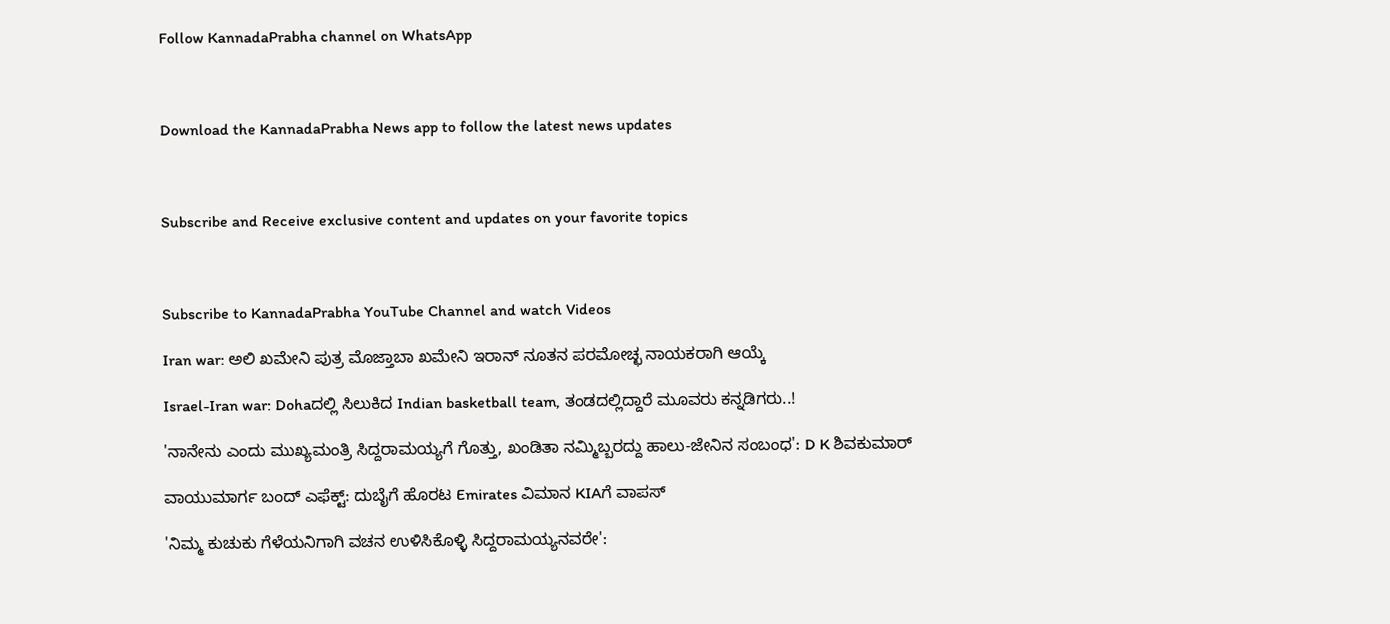Follow KannadaPrabha channel on WhatsApp



Download the KannadaPrabha News app to follow the latest news updates



Subscribe and Receive exclusive content and updates on your favorite topics



Subscribe to KannadaPrabha YouTube Channel and watch Videos

Iran war: ಅಲಿ ಖಮೇನಿ ಪುತ್ರ ಮೊಜ್ತಾಬಾ ಖಮೇನಿ ಇರಾನ್ ನೂತನ ಪರಮೋಚ್ಛ ನಾಯಕರಾಗಿ ಆಯ್ಕೆ

Israel-Iran war: Dohaದಲ್ಲಿ ಸಿಲುಕಿದ Indian basketball team, ತಂಡದಲ್ಲಿದ್ದಾರೆ ಮೂವರು ಕನ್ನಡಿಗರು..!

'ನಾನೇನು ಎಂದು ಮುಖ್ಯಮಂತ್ರಿ ಸಿದ್ದರಾಮಯ್ಯಗೆ ಗೊತ್ತು, ಖಂಡಿತಾ ನಮ್ಮಿಬ್ಬರದ್ದು ಹಾಲು-ಜೇನಿನ ಸಂಬಂಧ': D K ಶಿವಕುಮಾರ್

ವಾಯುಮಾರ್ಗ ಬಂದ್ ಎಫೆಕ್ಟ್: ದುಬೈಗೆ ಹೊರಟ Emirates ವಿಮಾನ KIAಗೆ ವಾಪಸ್

'ನಿಮ್ಮ ಕುಚುಕು ಗೆಳೆಯನಿಗಾಗಿ ವಚನ ಉಳಿಸಿಕೊಳ್ಳಿ ಸಿದ್ದರಾಮಯ್ಯನವರೇ':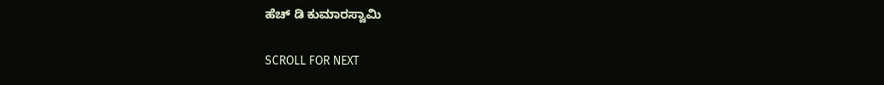ಹೆಚ್ ಡಿ ಕುಮಾರಸ್ವಾಮಿ

SCROLL FOR NEXT